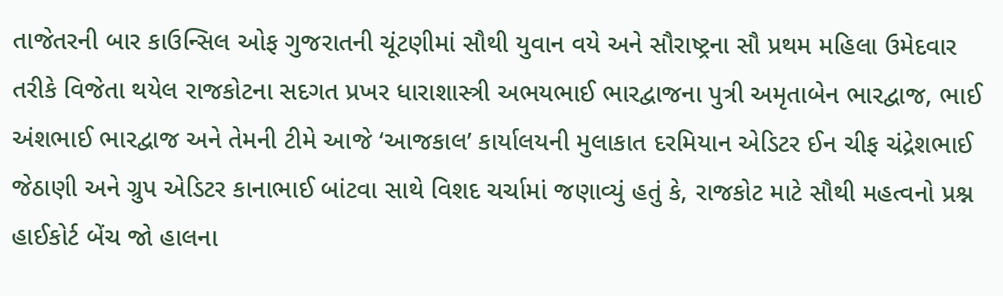તાજેતરની બાર કાઉન્સિલ ઓફ ગુજરાતની ચૂંટણીમાં સૌથી યુવાન વયે અને સૌરાષ્ટ્રના સૌ પ્રથમ મહિલા ઉમેદવાર તરીકે વિજેતા થયેલ રાજકોટના સદગત પ્રખર ધારાશાસ્ત્રી અભયભાઈ ભારદ્વાજના પુત્રી અમૃતાબેન ભારદ્વાજ, ભાઈ અંશભાઈ ભારદ્વાજ અને તેમની ટીમે આજે ‘આજકાલ’ કાર્યાલયની મુલાકાત દરમિયાન એડિટર ઈન ચીફ ચંદ્રેશભાઈ જેઠાણી અને ગ્રુપ એડિટર કાનાભાઈ બાંટવા સાથે વિશદ ચર્ચામાં જણાવ્યું હતું કે, રાજકોટ માટે સૌથી મહત્વનો પ્રશ્ન હાઈકોર્ટ બેંચ જો હાલના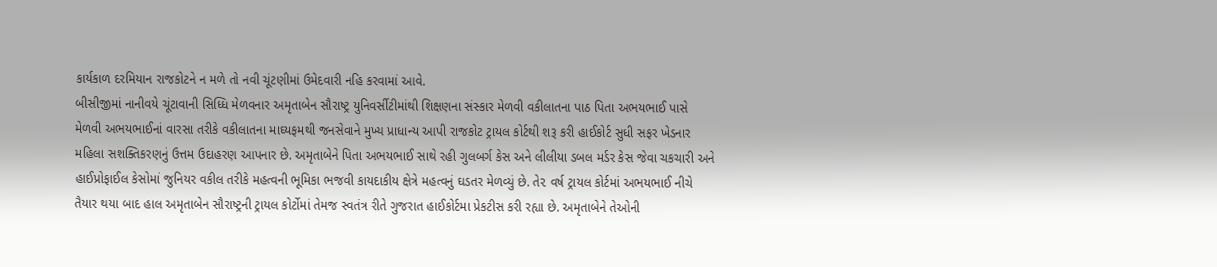કાર્યકાળ દરમિયાન રાજકોટને ન મળે તો નવી ચૂંટણીમાં ઉમેદવારી નહિ કરવામાં આવે.
બીસીજીમાં નાનીવયે ચૂંટાવાની સિધ્ધિ મેળવનાર અમૃતાબેન સૌરાષ્ટ્ર યુનિવર્સીટીમાંથી શિક્ષણના સંસ્કાર મેળવી વકીલાતના પાઠ પિતા અભયભાઈ પાસે મેળવી અભયભાઈનાં વારસા તરીકે વકીલાતના માઘ્યફમથી જનસેવાને મુખ્ય પ્રાધાન્ય આપી રાજકોટ ટ્રાયલ કોર્ટથી શરૂ કરી હાઈકોર્ટ સુધી સફર ખેડનાર મહિલા સશક્તિકરણનું ઉત્તમ ઉદાહરણ આપનાર છે. અમૃતાબેને પિતા અભયભાઈ સાથે રહી ગુલબર્ગ કેસ અને લીલીયા ડબલ મર્ડર કેસ જેવા ચકચારી અને હાઈપ્રોફાઈલ કેસોમાં જુનિયર વકીલ તરીકે મહત્વની ભૂમિકા ભજવી કાયદાકીય ક્ષેત્રે મહત્વનું ઘડતર મેળવ્યું છે. તે૨ વર્ષ ટ્રાયલ કોર્ટમાં અભયભાઈ નીચે તૈયાર થયા બાદ હાલ અમૃતાબેન સૌરાષ્ટ્રની ટ્રાયલ કોર્ટોમાં તેમજ સ્વતંત્ર રીતે ગુજરાત હાઈકોર્ટમા પ્રેકટીસ કરી રહ્યા છે. અમૃતાબેને તેઓની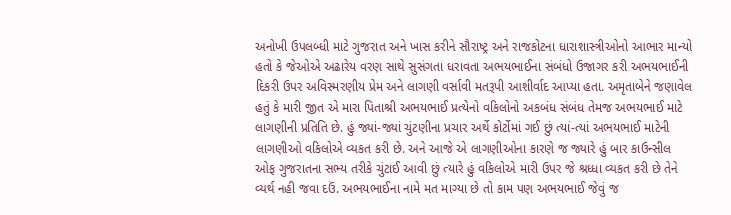અનોખી ઉપલબ્ધી માટે ગુજરાત અને ખાસ કરીને સૌરાષ્ટ્ર અને રાજકોટના ધારાશાસ્ત્રીઓનો આભાર માન્યો હતો કે જેઓએ અઢારેય વરણ સાથે સુસંગતા ધરાવતા અભયભાઈના સંબંધો ઉજાગર કરી અભયભાઈની દિકરી ઉપર અવિસ્મરણીય પ્રેમ અને લાગણી વર્સાવી મતરૂપી આશીર્વાદ આપ્યા હતા. અમૃતાબેને જણાવેલ હતું કે મારી જીત એ મારા પિતાશ્રી અભયભાઈ પ્રત્યેનો વકિલોનો અકબંધ સંબંધ તેમજ અભયભાઈ માટે લાગણીની પ્રતિતિ છે. હું જ્યાં-જ્યાં ચુંટણીના પ્રચાર અર્થે કોર્ટોમાં ગઈ છું ત્યાં-ત્યાં અભયભાઈ માટેની લાગણીઓ વકિલોએ વ્યકત કરી છે. અને આજે એ લાગણીઓના કારણે જ જ્યારે હું બાર કાઉન્સીલ ઓફ ગુજરાતના સભ્ય તરીકે ચુંટાઈ આવી છું ત્યારે હું વકિલોએ મારી ઉપર જે શ્રધ્ધા વ્યકત કરી છે તેને વ્યર્થ નહી જવા દઉં. અભયભાઈના નામે મત માગ્યા છે તો કામ પણ અભયભાઈ જેવું જ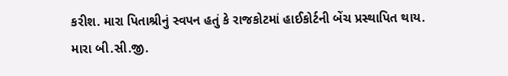કરીશ. મારા પિતાશ્રીનું સ્વપન હતું કે રાજકોટમાં હાઈકોર્ટની બેંચ પ્રસ્થાપિત થાય. મારા બી.સી.જી.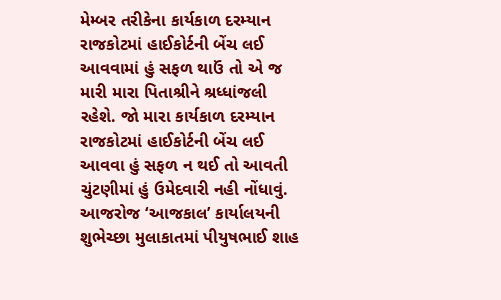મેમ્બર તરીકેના કાર્યકાળ દરમ્યાન રાજકોટમાં હાઈકોર્ટની બેંચ લઈ આવવામાં હું સફળ થાઉં તો એ જ મારી મારા પિતાશ્રીને શ્રધ્ધાંજલી રહેશે. જો મારા કાર્યકાળ દરમ્યાન રાજકોટમાં હાઈકોર્ટની બેંચ લઈ આવવા હું સફળ ન થઈ તો આવતી ચુંટણીમાં હું ઉમેદવારી નહી નોંધાવું.
આજરોજ ‘આજકાલ’ કાર્યાલયની શુભેચ્છા મુલાકાતમાં પીયુષભાઈ શાહ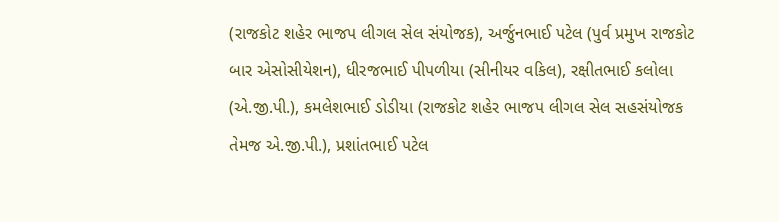(રાજકોટ શહેર ભાજપ લીગલ સેલ સંયોજક), અર્જુનભાઈ પટેલ (પુર્વ પ્રમુખ રાજકોટ બાર એસોસીયેશન), ધીરજભાઈ પીપળીયા (સીનીયર વકિલ), રક્ષીતભાઈ કલોલા (એ.જી.પી.), કમલેશભાઈ ડોડીયા (રાજકોટ શહેર ભાજપ લીગલ સેલ સહસંયોજક તેમજ એ.જી.પી.), પ્રશાંતભાઈ પટેલ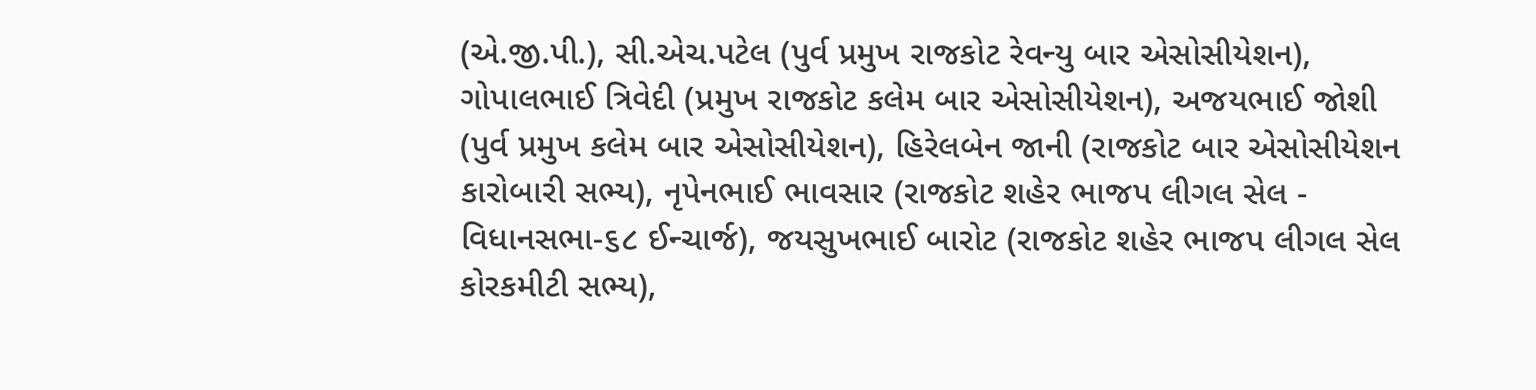(એ.જી.પી.), સી.એચ.પટેલ (પુર્વ પ્રમુખ રાજકોટ રેવન્યુ બાર એસોસીયેશન), ગોપાલભાઈ ત્રિવેદી (પ્રમુખ રાજકોટ કલેમ બાર એસોસીયેશન), અજયભાઈ જોશી (પુર્વ પ્રમુખ કલેમ બાર એસોસીયેશન), હિરેલબેન જાની (રાજકોટ બાર એસોસીયેશન કારોબારી સભ્ય), નૃપેનભાઈ ભાવસાર (રાજકોટ શહેર ભાજપ લીગલ સેલ - વિધાનસભા-૬૮ ઈન્ચાર્જ), જયસુખભાઈ બારોટ (રાજકોટ શહેર ભાજપ લીગલ સેલ કોરકમીટી સભ્ય),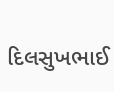દિલસુખભાઈ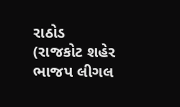રાઠોડ (રાજકોટ શહેર ભાજપ લીગલ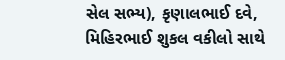સેલ સભ્ય), કૃણાલભાઈ દવે, મિહિરભાઈ શુકલ વકીલો સાથે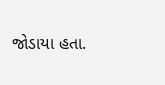જોડાયા હતા.